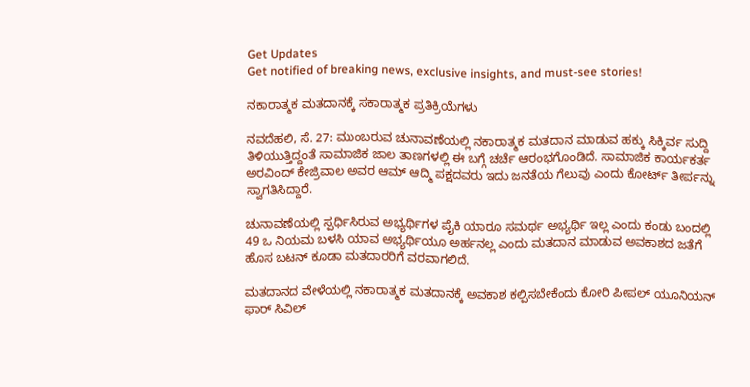Get Updates
Get notified of breaking news, exclusive insights, and must-see stories!

ನಕಾರಾತ್ಮಕ ಮತದಾನಕ್ಕೆ ಸಕಾರಾತ್ಮಕ ಪ್ರತಿಕ್ರಿಯೆಗಳು

ನವದೆಹಲಿ, ಸೆ. 27: ಮುಂಬರುವ ಚುನಾವಣೆಯಲ್ಲಿ ನಕಾರಾತ್ಮಕ ಮತದಾನ ಮಾಡುವ ಹಕ್ಕು ಸಿಕ್ಕಿರ್ವ ಸುದ್ದಿ ತಿಳಿಯುತ್ತಿದ್ದಂತೆ ಸಾಮಾಜಿಕ ಜಾಲ ತಾಣಗಳಲ್ಲಿ ಈ ಬಗ್ಗೆ ಚರ್ಚೆ ಆರಂಭಗೊಂಡಿದೆ. ಸಾಮಾಜಿಕ ಕಾರ್ಯಕರ್ತ ಅರವಿಂದ್ ಕೇಜ್ರಿವಾಲ ಅವರ ಆಮ್ ಆದ್ಮಿ ಪಕ್ಷದವರು ಇದು ಜನತೆಯ ಗೆಲುವು ಎಂದು ಕೋರ್ಟ್ ತೀರ್ಪನ್ನು ಸ್ವಾಗತಿಸಿದ್ದಾರೆ.

ಚುನಾವಣೆಯಲ್ಲಿ ಸ್ಪರ್ಧಿಸಿರುವ ಅಭ್ಯರ್ಥಿಗಳ ಪೈಕಿ ಯಾರೂ ಸಮರ್ಥ ಅಭ್ಯರ್ಥಿ ಇಲ್ಲ ಎಂದು ಕಂಡು ಬಂದಲ್ಲಿ 49 ಒ ನಿಯಮ ಬಳಸಿ ಯಾವ ಅಭ್ಯರ್ಥಿಯೂ ಅರ್ಹನಲ್ಲ ಎಂದು ಮತದಾನ ಮಾಡುವ ಅವಕಾಶದ ಜತೆಗೆ ಹೊಸ ಬಟನ್ ಕೂಡಾ ಮತದಾರರಿಗೆ ವರವಾಗಲಿದೆ.

ಮತದಾನದ ವೇಳೆಯಲ್ಲಿ ನಕಾರಾತ್ಮಕ ಮತದಾನಕ್ಕೆ ಅವಕಾಶ ಕಲ್ಪಿಸಬೇಕೆಂದು ಕೋರಿ ಪೀಪಲ್ ಯೂನಿಯನ್ ಫಾರ್ ಸಿವಿಲ್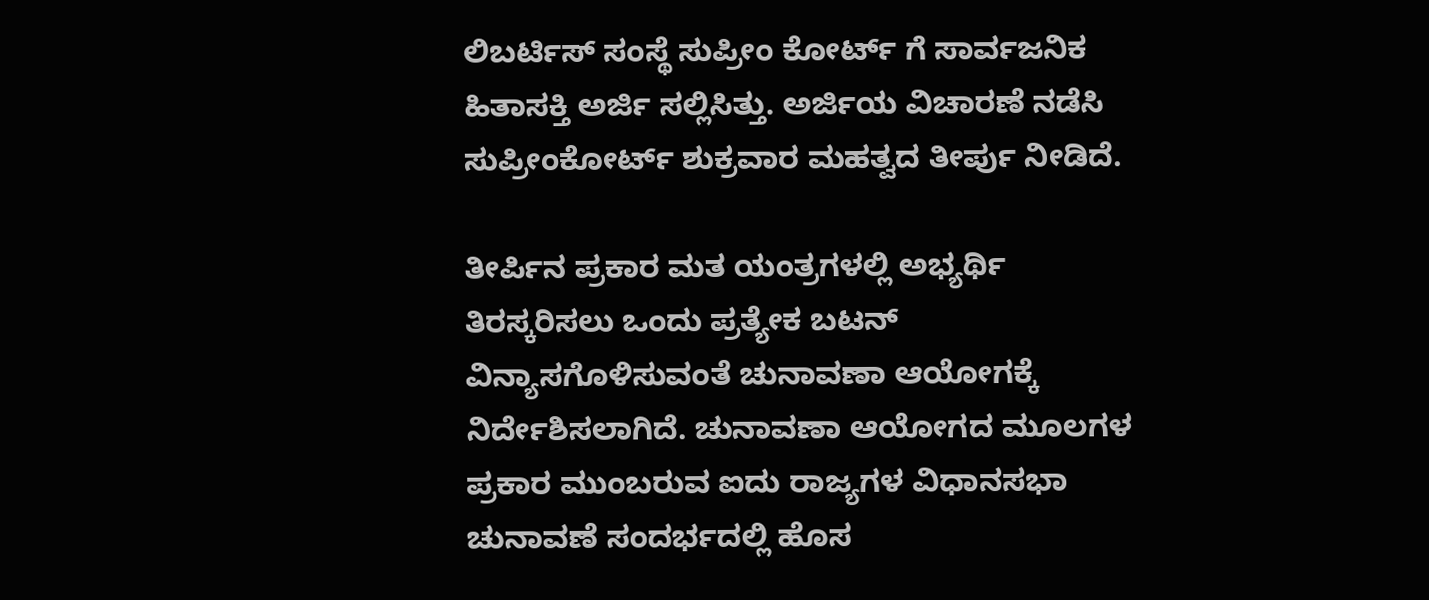ಲಿಬರ್ಟಿಸ್ ಸಂಸ್ಥೆ ಸುಪ್ರೀಂ ಕೋರ್ಟ್ ಗೆ ಸಾರ್ವಜನಿಕ ಹಿತಾಸಕ್ತಿ ಅರ್ಜಿ ಸಲ್ಲಿಸಿತ್ತು. ಅರ್ಜಿಯ ವಿಚಾರಣೆ ನಡೆಸಿ ಸುಪ್ರೀಂಕೋರ್ಟ್ ಶುಕ್ರವಾರ ಮಹತ್ವದ ತೀರ್ಪು ನೀಡಿದೆ.

ತೀರ್ಪಿನ ಪ್ರಕಾರ ಮತ ಯಂತ್ರಗಳಲ್ಲಿ ಅಭ್ಯರ್ಥಿ ತಿರಸ್ಕರಿಸಲು ಒಂದು ಪ್ರತ್ಯೇಕ ಬಟನ್ ವಿನ್ಯಾಸಗೊಳಿಸುವಂತೆ ಚುನಾವಣಾ ಆಯೋಗಕ್ಕೆ ನಿರ್ದೇಶಿಸಲಾಗಿದೆ. ಚುನಾವಣಾ ಆಯೋಗದ ಮೂಲಗಳ ಪ್ರಕಾರ ಮುಂಬರುವ ಐದು ರಾಜ್ಯಗಳ ವಿಧಾನಸಭಾ ಚುನಾವಣೆ ಸಂದರ್ಭದಲ್ಲಿ ಹೊಸ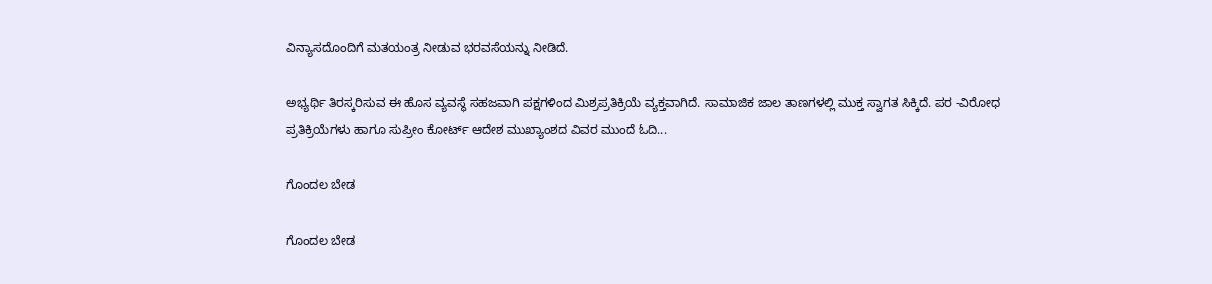ವಿನ್ಯಾಸದೊಂದಿಗೆ ಮತಯಂತ್ರ ನೀಡುವ ಭರವಸೆಯನ್ನು ನೀಡಿದೆ.

ಅಭ್ಯರ್ಥಿ ತಿರಸ್ಕರಿಸುವ ಈ ಹೊಸ ವ್ಯವಸ್ಥೆ ಸಹಜವಾಗಿ ಪಕ್ಷಗಳಿಂದ ಮಿಶ್ರಪ್ರತಿಕ್ರಿಯೆ ವ್ಯಕ್ತವಾಗಿದೆ. ಸಾಮಾಜಿಕ ಜಾಲ ತಾಣಗಳಲ್ಲಿ ಮುಕ್ತ ಸ್ವಾಗತ ಸಿಕ್ಕಿದೆ. ಪರ -ವಿರೋಧ ಪ್ರತಿಕ್ರಿಯೆಗಳು ಹಾಗೂ ಸುಪ್ರೀಂ ಕೋರ್ಟ್ ಆದೇಶ ಮುಖ್ಯಾಂಶದ ವಿವರ ಮುಂದೆ ಓದಿ...

ಗೊಂದಲ ಬೇಡ

ಗೊಂದಲ ಬೇಡ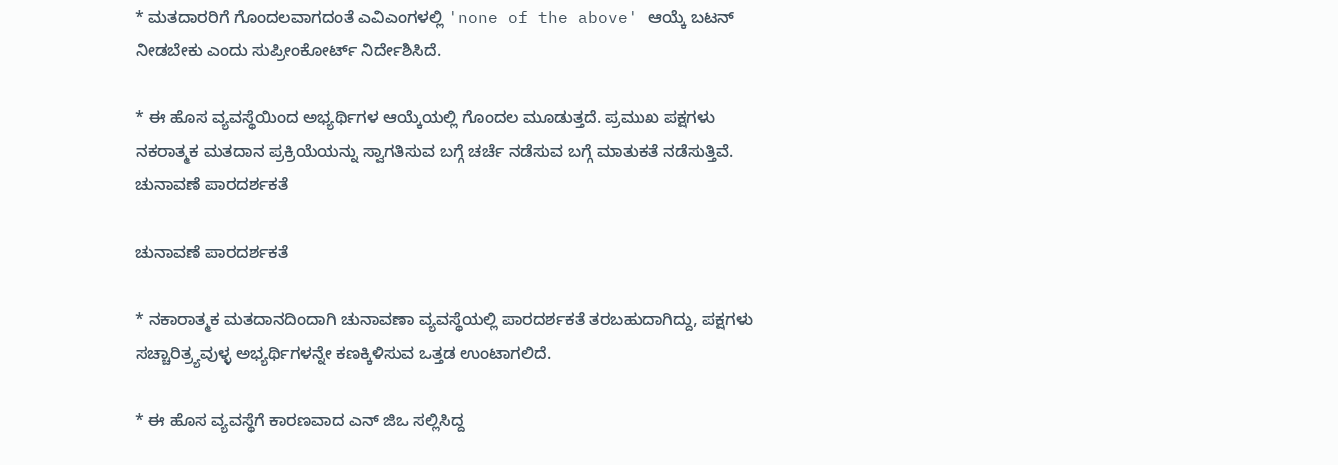* ಮತದಾರರಿಗೆ ಗೊಂದಲವಾಗದಂತೆ ಎವಿಎಂಗಳಲ್ಲಿ 'none of the above' ಆಯ್ಕೆ ಬಟನ್ ನೀಡಬೇಕು ಎಂದು ಸುಪ್ರೀಂಕೋರ್ಟ್ ನಿರ್ದೇಶಿಸಿದೆ.

* ಈ ಹೊಸ ವ್ಯವಸ್ಥೆಯಿಂದ ಅಭ್ಯರ್ಥಿಗಳ ಆಯ್ಕೆಯಲ್ಲಿ ಗೊಂದಲ ಮೂಡುತ್ತದೆ. ಪ್ರಮುಖ ಪಕ್ಷಗಳು ನಕರಾತ್ಮಕ ಮತದಾನ ಪ್ರಕ್ರಿಯೆಯನ್ನು ಸ್ವಾಗತಿಸುವ ಬಗ್ಗೆ ಚರ್ಚೆ ನಡೆಸುವ ಬಗ್ಗೆ ಮಾತುಕತೆ ನಡೆಸುತ್ತಿವೆ.
ಚುನಾವಣೆ ಪಾರದರ್ಶಕತೆ

ಚುನಾವಣೆ ಪಾರದರ್ಶಕತೆ

* ನಕಾರಾತ್ಮಕ ಮತದಾನದಿಂದಾಗಿ ಚುನಾವಣಾ ವ್ಯವಸ್ಥೆಯಲ್ಲಿ ಪಾರದರ್ಶಕತೆ ತರಬಹುದಾಗಿದ್ದು, ಪಕ್ಷಗಳು ಸಚ್ಚಾರಿತ್ರ್ಯವುಳ್ಳ ಅಭ್ಯರ್ಥಿಗಳನ್ನೇ ಕಣಕ್ಕಿಳಿಸುವ ಒತ್ತಡ ಉಂಟಾಗಲಿದೆ.

* ಈ ಹೊಸ ವ್ಯವಸ್ಥೆಗೆ ಕಾರಣವಾದ ಎನ್ ಜಿಒ ಸಲ್ಲಿಸಿದ್ದ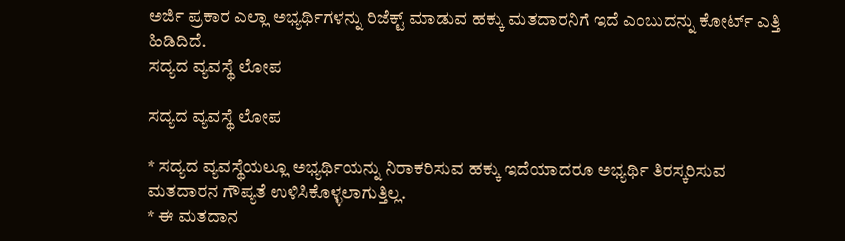ಅರ್ಜಿ ಪ್ರಕಾರ ಎಲ್ಲಾ ಅಭ್ಯರ್ಥಿಗಳನ್ನು ರಿಜೆಕ್ಟ್ ಮಾಡುವ ಹಕ್ಕು ಮತದಾರನಿಗೆ ಇದೆ ಎಂಬುದನ್ನು ಕೋರ್ಟ್ ಎತ್ತಿ ಹಿಡಿದಿದೆ.
ಸದ್ಯದ ವ್ಯವಸ್ಥೆ ಲೋಪ

ಸದ್ಯದ ವ್ಯವಸ್ಥೆ ಲೋಪ

* ಸದ್ಯದ ವ್ಯವಸ್ಥೆಯಲ್ಲೂ ಅಭ್ಯರ್ಥಿಯನ್ನು ನಿರಾಕರಿಸುವ ಹಕ್ಕು ಇದೆಯಾದರೂ ಅಭ್ಯರ್ಥಿ ತಿರಸ್ಕರಿಸುವ ಮತದಾರನ ಗೌಪ್ಯತೆ ಉಳಿಸಿಕೊಳ್ಳಲಾಗುತ್ತಿಲ್ಲ.
* ಈ ಮತದಾನ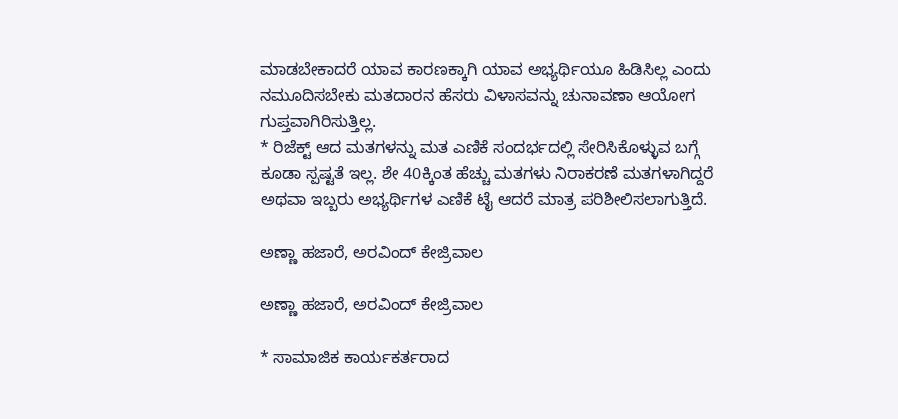ಮಾಡಬೇಕಾದರೆ ಯಾವ ಕಾರಣಕ್ಕಾಗಿ ಯಾವ ಅಭ್ಯರ್ಥಿಯೂ ಹಿಡಿಸಿಲ್ಲ ಎಂದು ನಮೂದಿಸಬೇಕು ಮತದಾರನ ಹೆಸರು ವಿಳಾಸವನ್ನು ಚುನಾವಣಾ ಆಯೋಗ ಗುಪ್ತವಾಗಿರಿಸುತ್ತಿಲ್ಲ.
* ರಿಜೆಕ್ಟ್ ಆದ ಮತಗಳನ್ನು ಮತ ಎಣಿಕೆ ಸಂದರ್ಭದಲ್ಲಿ ಸೇರಿಸಿಕೊಳ್ಳುವ ಬಗ್ಗೆ ಕೂಡಾ ಸ್ಪಷ್ಟತೆ ಇಲ್ಲ. ಶೇ 40ಕ್ಕಿಂತ ಹೆಚ್ಚು ಮತಗಳು ನಿರಾಕರಣೆ ಮತಗಳಾಗಿದ್ದರೆ ಅಥವಾ ಇಬ್ಬರು ಅಭ್ಯರ್ಥಿಗಳ ಎಣಿಕೆ ಟೈ ಆದರೆ ಮಾತ್ರ ಪರಿಶೀಲಿಸಲಾಗುತ್ತಿದೆ.

ಅಣ್ಣಾ ಹಜಾರೆ, ಅರವಿಂದ್ ಕೇಜ್ರಿವಾಲ

ಅಣ್ಣಾ ಹಜಾರೆ, ಅರವಿಂದ್ ಕೇಜ್ರಿವಾಲ

* ಸಾಮಾಜಿಕ ಕಾರ್ಯಕರ್ತರಾದ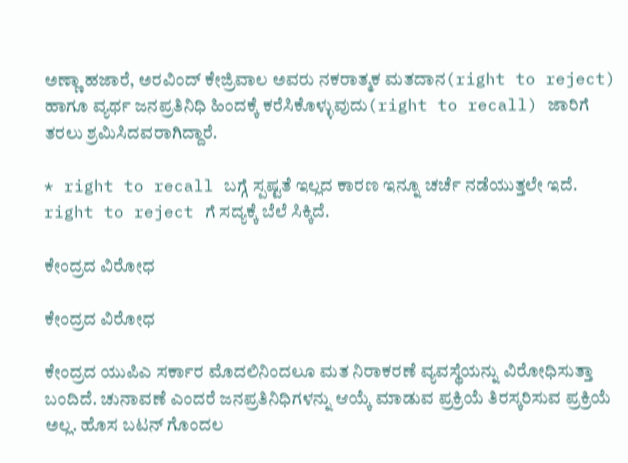ಅಣ್ಣಾ ಹಜಾರೆ, ಅರವಿಂದ್ ಕೇಜ್ರಿವಾಲ ಅವರು ನಕರಾತ್ಮಕ ಮತದಾನ(right to reject) ಹಾಗೂ ವ್ಯರ್ಥ ಜನಪ್ರತಿನಿಧಿ ಹಿಂದಕ್ಕೆ ಕರೆಸಿಕೊಳ್ಳುವುದು(right to recall) ಜಾರಿಗೆ ತರಲು ಶ್ರಮಿಸಿದವರಾಗಿದ್ದಾರೆ.

* right to recall ಬಗ್ಗೆ ಸ್ಪಷ್ಟತೆ ಇಲ್ಲದ ಕಾರಣ ಇನ್ನೂ ಚರ್ಚೆ ನಡೆಯುತ್ತಲೇ ಇದೆ. right to reject ಗೆ ಸದ್ಯಕ್ಕೆ ಬೆಲೆ ಸಿಕ್ಕಿದೆ.

ಕೇಂದ್ರದ ವಿರೋಧ

ಕೇಂದ್ರದ ವಿರೋಧ

ಕೇಂದ್ರದ ಯುಪಿಎ ಸರ್ಕಾರ ಮೊದಲಿನಿಂದಲೂ ಮತ ನಿರಾಕರಣೆ ವ್ಯವಸ್ಥೆಯನ್ನು ವಿರೋಧಿಸುತ್ತಾ ಬಂದಿದೆ. ಚುನಾವಣೆ ಎಂದರೆ ಜನಪ್ರತಿನಿಧಿಗಳನ್ನು ಆಯ್ಕೆ ಮಾಡುವ ಪ್ರಕ್ರಿಯೆ ತಿರಸ್ಕರಿಸುವ ಪ್ರಕ್ರಿಯೆ ಅಲ್ಲ. ಹೊಸ ಬಟನ್ ಗೊಂದಲ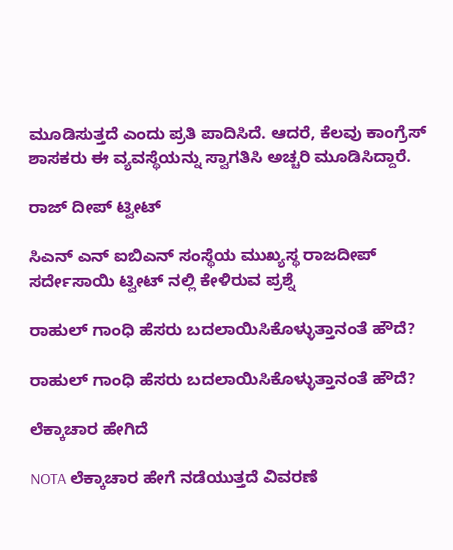ಮೂಡಿಸುತ್ತದೆ ಎಂದು ಪ್ರತಿ ಪಾದಿಸಿದೆ. ಆದರೆ, ಕೆಲವು ಕಾಂಗ್ರೆಸ್ ಶಾಸಕರು ಈ ವ್ಯವಸ್ಥೆಯನ್ನು ಸ್ವಾಗತಿಸಿ ಅಚ್ಚರಿ ಮೂಡಿಸಿದ್ದಾರೆ.

ರಾಜ್ ದೀಪ್ ಟ್ವೀಟ್

ಸಿಎನ್ ಎನ್ ಐಬಿಎನ್ ಸಂಸ್ಥೆಯ ಮುಖ್ಯಸ್ಥ ರಾಜದೀಪ್ ಸರ್ದೇಸಾಯಿ ಟ್ವೀಟ್ ನಲ್ಲಿ ಕೇಳಿರುವ ಪ್ರಶ್ನೆ

ರಾಹುಲ್ ಗಾಂಧಿ ಹೆಸರು ಬದಲಾಯಿಸಿಕೊಳ್ಳುತ್ತಾನಂತೆ ಹೌದೆ?

ರಾಹುಲ್ ಗಾಂಧಿ ಹೆಸರು ಬದಲಾಯಿಸಿಕೊಳ್ಳುತ್ತಾನಂತೆ ಹೌದೆ?

ಲೆಕ್ಕಾಚಾರ ಹೇಗಿದೆ

NOTA ಲೆಕ್ಕಾಚಾರ ಹೇಗೆ ನಡೆಯುತ್ತದೆ ವಿವರಣೆ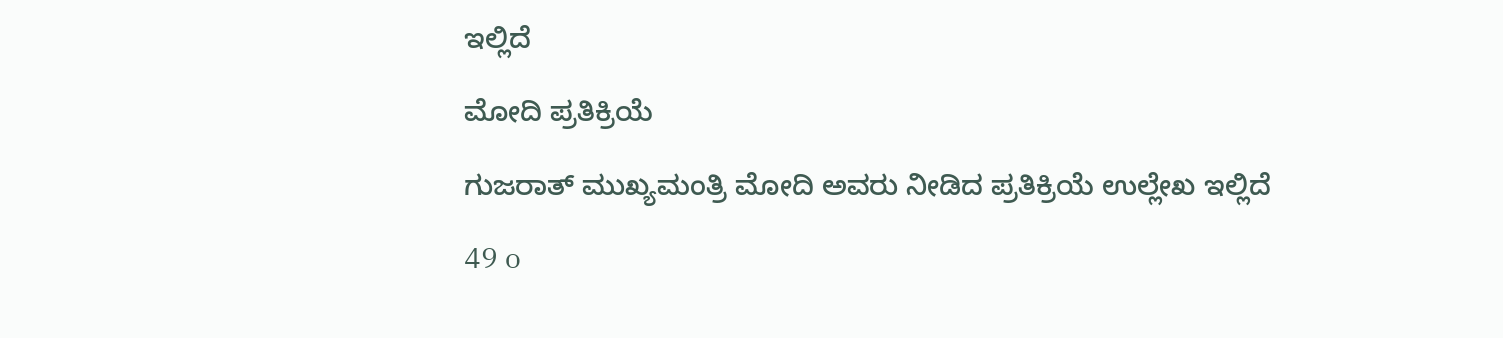ಇಲ್ಲಿದೆ

ಮೋದಿ ಪ್ರತಿಕ್ರಿಯೆ

ಗುಜರಾತ್ ಮುಖ್ಯಮಂತ್ರಿ ಮೋದಿ ಅವರು ನೀಡಿದ ಪ್ರತಿಕ್ರಿಯೆ ಉಲ್ಲೇಖ ಇಲ್ಲಿದೆ

49 o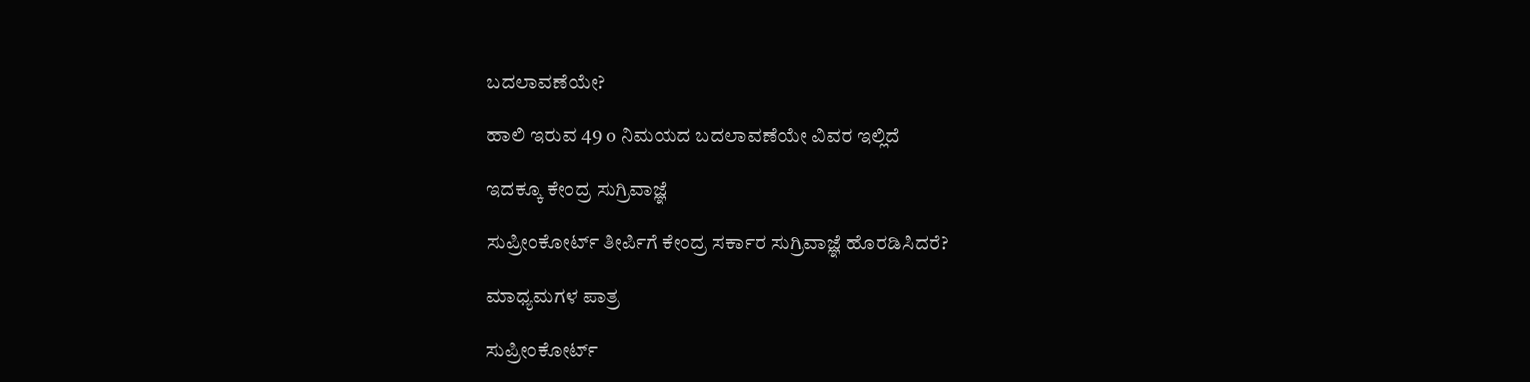ಬದಲಾವಣೆಯೇ?

ಹಾಲಿ ಇರುವ 49 o ನಿಮಯದ ಬದಲಾವಣೆಯೇ ವಿವರ ಇಲ್ಲಿದೆ

ಇದಕ್ಕೂ ಕೇಂದ್ರ ಸುಗ್ರಿವಾಜ್ಞೆ

ಸುಪ್ರೀಂಕೋರ್ಟ್ ತೀರ್ಪಿಗೆ ಕೇಂದ್ರ ಸರ್ಕಾರ ಸುಗ್ರಿವಾಜ್ಞೆ ಹೊರಡಿಸಿದರೆ?

ಮಾಧ್ಯಮಗಳ ಪಾತ್ರ

ಸುಪ್ರೀಂಕೋರ್ಟ್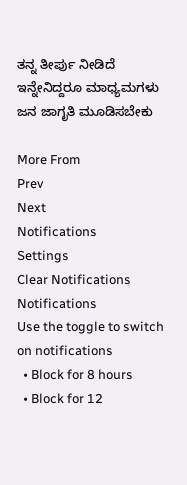ತನ್ನ ತೀರ್ಪು ನೀಡಿದೆ ಇನ್ನೇನಿದ್ದರೂ ಮಾಧ್ಯಮಗಳು ಜನ ಜಾಗೃತಿ ಮೂಡಿಸಬೇಕು

More From
Prev
Next
Notifications
Settings
Clear Notifications
Notifications
Use the toggle to switch on notifications
  • Block for 8 hours
  • Block for 12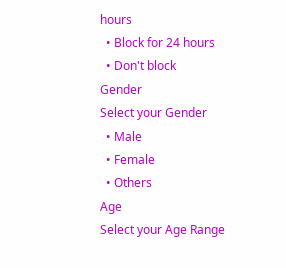hours
  • Block for 24 hours
  • Don't block
Gender
Select your Gender
  • Male
  • Female
  • Others
Age
Select your Age Range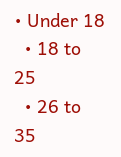• Under 18
  • 18 to 25
  • 26 to 35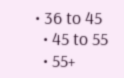• 36 to 45
  • 45 to 55
  • 55+